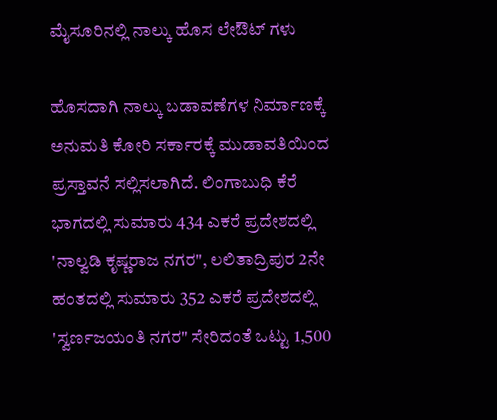ಮೈಸೂರಿನಲ್ಲಿ ನಾಲ್ಕು ಹೊಸ ಲೇಔಟ್ ಗಳು

ಹೊಸದಾಗಿ ನಾಲ್ಕು ಬಡಾವಣೆಗಳ ನಿರ್ಮಾಣಕ್ಕೆ ಅನುಮತಿ ಕೋರಿ ಸರ್ಕಾರಕ್ಕೆ ಮುಡಾವತಿಯಿಂದ ಪ್ರಸ್ತಾವನೆ ಸಲ್ಲಿಸಲಾಗಿದೆ. ಲಿಂಗಾಬುಧಿ ಕೆರೆ ಭಾಗದಲ್ಲಿ ಸುಮಾರು 434 ಎಕರೆ ಪ್ರದೇಶದಲ್ಲಿ 'ನಾಲ್ವಡಿ ಕೃಷ್ಣರಾಜ ನಗರ", ಲಲಿತಾದ್ರಿಪುರ 2ನೇ ಹಂತದಲ್ಲಿ ಸುಮಾರು 352 ಎಕರೆ ಪ್ರದೇಶದಲ್ಲಿ 'ಸ್ವರ್ಣಜಯಂತಿ ನಗರ" ಸೇರಿದಂತೆ ಒಟ್ಟು 1,500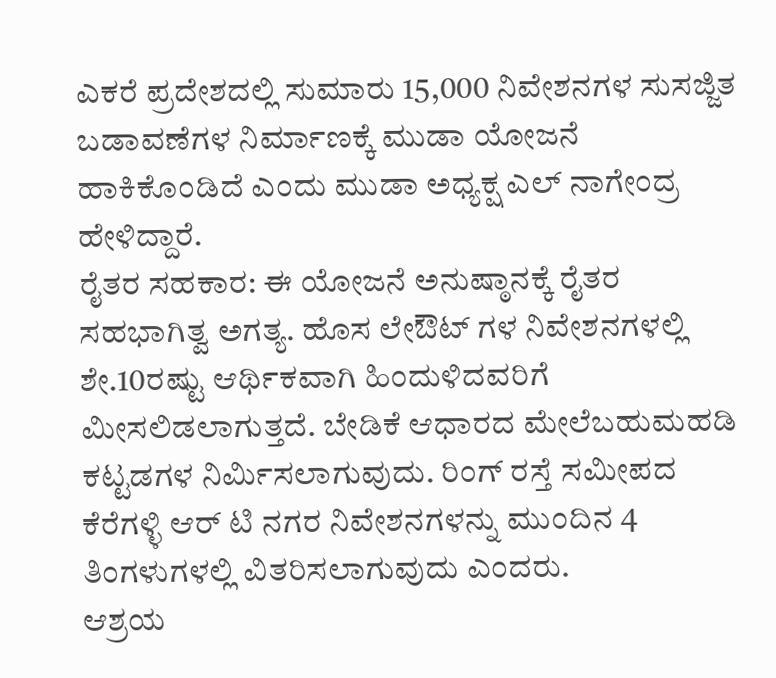ಎಕರೆ ಪ್ರದೇಶದಲ್ಲಿ ಸುಮಾರು 15,000 ನಿವೇಶನಗಳ ಸುಸಜ್ಜಿತ ಬಡಾವಣೆಗಳ ನಿರ್ಮಾಣಕ್ಕೆ ಮುಡಾ ಯೋಜನೆ ಹಾಕಿಕೊಂಡಿದೆ ಎಂದು ಮುಡಾ ಅಧ್ಯಕ್ಷ ಎಲ್ ನಾಗೇಂದ್ರ ಹೇಳಿದ್ದಾರೆ.
ರೈತರ ಸಹಕಾರ: ಈ ಯೋಜನೆ ಅನುಷ್ಠಾನಕ್ಕೆ ರೈತರ ಸಹಭಾಗಿತ್ವ ಅಗತ್ಯ. ಹೊಸ ಲೇಔಟ್ ಗಳ ನಿವೇಶನಗಳಲ್ಲಿ ಶೇ.10ರಷ್ಟು ಆರ್ಥಿಕವಾಗಿ ಹಿಂದುಳಿದವರಿಗೆ ಮೀಸಲಿಡಲಾಗುತ್ತದೆ. ಬೇಡಿಕೆ ಆಧಾರದ ಮೇಲೆಬಹುಮಹಡಿ ಕಟ್ಟಡಗಳ ನಿರ್ಮಿಸಲಾಗುವುದು. ರಿಂಗ್ ರಸ್ತೆ ಸಮೀಪದ ಕೆರೆಗಳ್ಳಿ ಆರ್ ಟಿ ನಗರ ನಿವೇಶನಗಳನ್ನು ಮುಂದಿನ 4 ತಿಂಗಳುಗಳಲ್ಲಿ ವಿತರಿಸಲಾಗುವುದು ಎಂದರು.
ಆಶ್ರಯ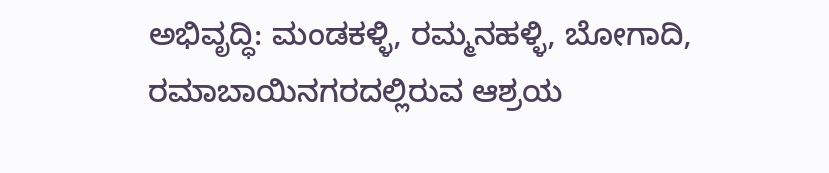ಅಭಿವೃದ್ಧಿ: ಮಂಡಕಳ್ಳಿ, ರಮ್ಮನಹಳ್ಳಿ, ಬೋಗಾದಿ, ರಮಾಬಾಯಿನಗರದಲ್ಲಿರುವ ಆಶ್ರಯ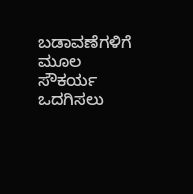ಬಡಾವಣೆಗಳಿಗೆ ಮೂಲ ಸೌಕರ್ಯ ಒದಗಿಸಲು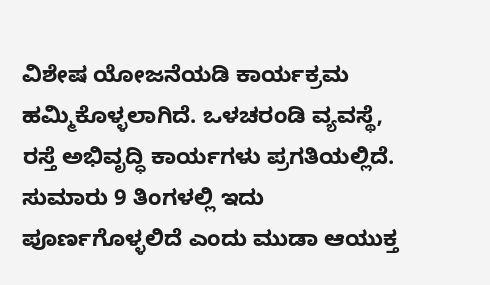ವಿಶೇಷ ಯೋಜನೆಯಡಿ ಕಾರ್ಯಕ್ರಮ ಹಮ್ಮಿಕೊಳ್ಳಲಾಗಿದೆ. ಒಳಚರಂಡಿ ವ್ಯವಸ್ಥೆ, ರಸ್ತೆ ಅಭಿವೃದ್ಧಿ ಕಾರ್ಯಗಳು ಪ್ರಗತಿಯಲ್ಲಿದೆ. ಸುಮಾರು 9 ತಿಂಗಳಲ್ಲಿ ಇದು ಪೂರ್ಣಗೊಳ್ಳಲಿದೆ ಎಂದು ಮುಡಾ ಆಯುಕ್ತ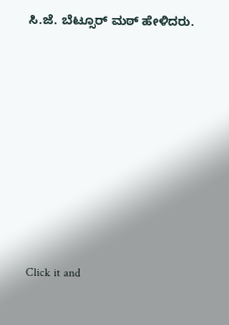ಸಿ.ಜೆ. ಬೆಟ್ಸೂರ್ ಮಠ್ ಹೇಳಿದರು.












Click it and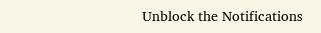Unblock the Notifications